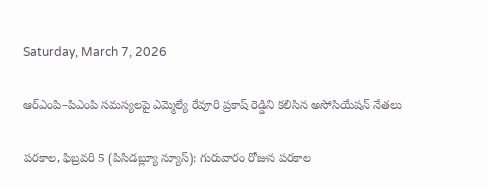Saturday, March 7, 2026

ఆర్‌ఎంపి–పిఎంపి సమస్యలపై ఎమ్మెల్యే రేవూరి ప్రకాష్ రెడ్డిని కలిసిన అసోసియేషన్ నేతలు

పరకాల, ఫిబ్రవరి 5 (పిసిడబ్ల్యూ న్యూస్): గురువారం రోజున పరకాల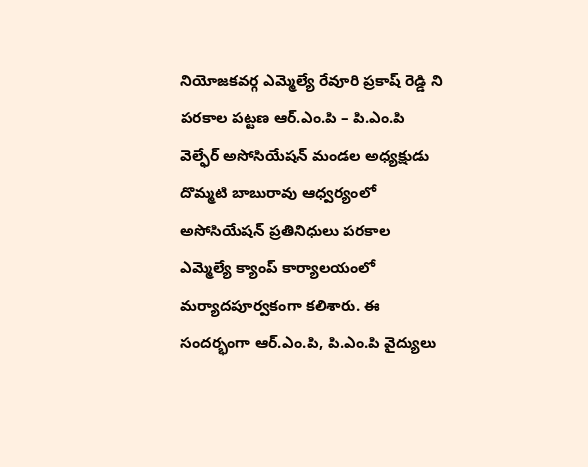నియోజకవర్గ ఎమ్మెల్యే రేవూరి ప్రకాష్ రెడ్డి ని పరకాల పట్టణ ఆర్.ఎం.పి – పి.ఎం.పి వెల్ఫేర్ అసోసియేషన్ మండల అధ్యక్షుడు దొమ్మటి బాబురావు ఆధ్వర్యంలో అసోసియేషన్ ప్రతినిధులు పరకాల ఎమ్మెల్యే క్యాంప్ కార్యాలయంలో మర్యాదపూర్వకంగా కలిశారు. ఈ సందర్భంగా ఆర్.ఎం.పి, పి.ఎం.పి వైద్యులు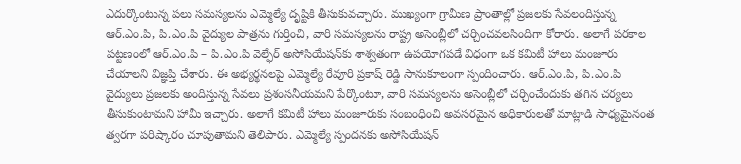ఎదుర్కొంటున్న పలు సమస్యలను ఎమ్మెల్యే దృష్టికి తీసుకువచ్చారు. ముఖ్యంగా గ్రామీణ ప్రాంతాల్లో ప్రజలకు సేవలందిస్తున్న ఆర్.ఎం.పి, పి.ఎం.పి వైద్యుల పాత్రను గుర్తించి, వారి సమస్యలను రాష్ట్ర అసెంబ్లీలో చర్చించవలసిందిగా కోరారు. అలాగే పరకాల పట్టణంలో ఆర్.ఎం.పి – పి.ఎం.పి వెల్ఫేర్ అసోసియేషన్‌కు శాశ్వతంగా ఉపయోగపడే విధంగా ఒక కమిటీ హాలు మంజూరు చేయాలని విజ్ఞప్తి చేశారు. ఈ అభ్యర్థనలపై ఎమ్మెల్యే రేవూరి ప్రకాష్ రెడ్డి సానుకూలంగా స్పందించారు. ఆర్.ఎం.పి, పి.ఎం.పి వైద్యులు ప్రజలకు అందిస్తున్న సేవలు ప్రశంసనీయమని పేర్కొంటూ, వారి సమస్యలను అసెంబ్లీలో చర్చించేందుకు తగిన చర్యలు తీసుకుంటామని హామీ ఇచ్చారు. అలాగే కమిటీ హాలు మంజూరుకు సంబంధించి అవసరమైన అధికారులతో మాట్లాడి సాధ్యమైనంత త్వరగా పరిష్కారం చూపుతామని తెలిపారు. ఎమ్మెల్యే స్పందనకు అసోసియేషన్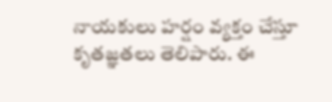నాయకులు హర్షం వ్యక్తం చేస్తూ కృతజ్ఞతలు తెలిపారు. ఈ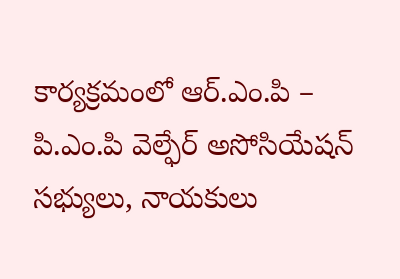కార్యక్రమంలో ఆర్.ఎం.పి – పి.ఎం.పి వెల్ఫేర్ అసోసియేషన్ సభ్యులు, నాయకులు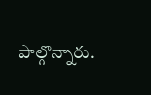పాల్గొన్నారు.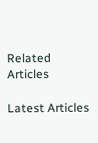Related Articles

Latest Articles